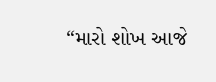“મારો શોખ આજે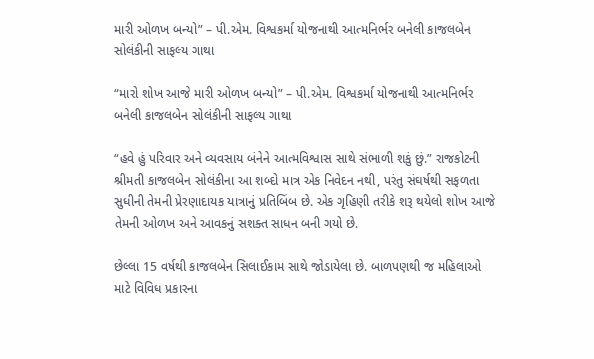મારી ઓળખ બન્યો” – પી.એમ. વિશ્વકર્મા યોજનાથી આત્મનિર્ભર બનેલી કાજલબેન સોલંકીની સાફલ્ય ગાથા

“મારો શોખ આજે મારી ઓળખ બન્યો” – પી.એમ. વિશ્વકર્મા યોજનાથી આત્મનિર્ભર બનેલી કાજલબેન સોલંકીની સાફલ્ય ગાથા

“હવે હું પરિવાર અને વ્યવસાય બંનેને આત્મવિશ્વાસ સાથે સંભાળી શકું છું.” રાજકોટની શ્રીમતી કાજલબેન સોલંકીના આ શબ્દો માત્ર એક નિવેદન નથી, પરંતુ સંઘર્ષથી સફળતા સુધીની તેમની પ્રેરણાદાયક યાત્રાનું પ્રતિબિંબ છે. એક ગૃહિણી તરીકે શરૂ થયેલો શોખ આજે તેમની ઓળખ અને આવકનું સશક્ત સાધન બની ગયો છે.

છેલ્લા 15 વર્ષથી કાજલબેન સિલાઈકામ સાથે જોડાયેલા છે. બાળપણથી જ મહિલાઓ માટે વિવિધ પ્રકારના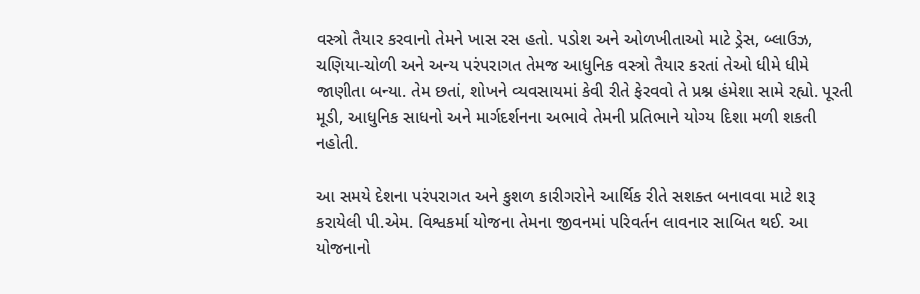વસ્ત્રો તૈયાર કરવાનો તેમને ખાસ રસ હતો. પડોશ અને ઓળખીતાઓ માટે ડ્રેસ, બ્લાઉઝ, ચણિયા-ચોળી અને અન્ય પરંપરાગત તેમજ આધુનિક વસ્ત્રો તૈયાર કરતાં તેઓ ધીમે ધીમે જાણીતા બન્યા. તેમ છતાં, શોખને વ્યવસાયમાં કેવી રીતે ફેરવવો તે પ્રશ્ન હંમેશા સામે રહ્યો. પૂરતી મૂડી, આધુનિક સાધનો અને માર્ગદર્શનના અભાવે તેમની પ્રતિભાને યોગ્ય દિશા મળી શકતી નહોતી.

આ સમયે દેશના પરંપરાગત અને કુશળ કારીગરોને આર્થિક રીતે સશક્ત બનાવવા માટે શરૂ કરાયેલી પી.એમ. વિશ્વકર્મા યોજના તેમના જીવનમાં પરિવર્તન લાવનાર સાબિત થઈ. આ યોજનાનો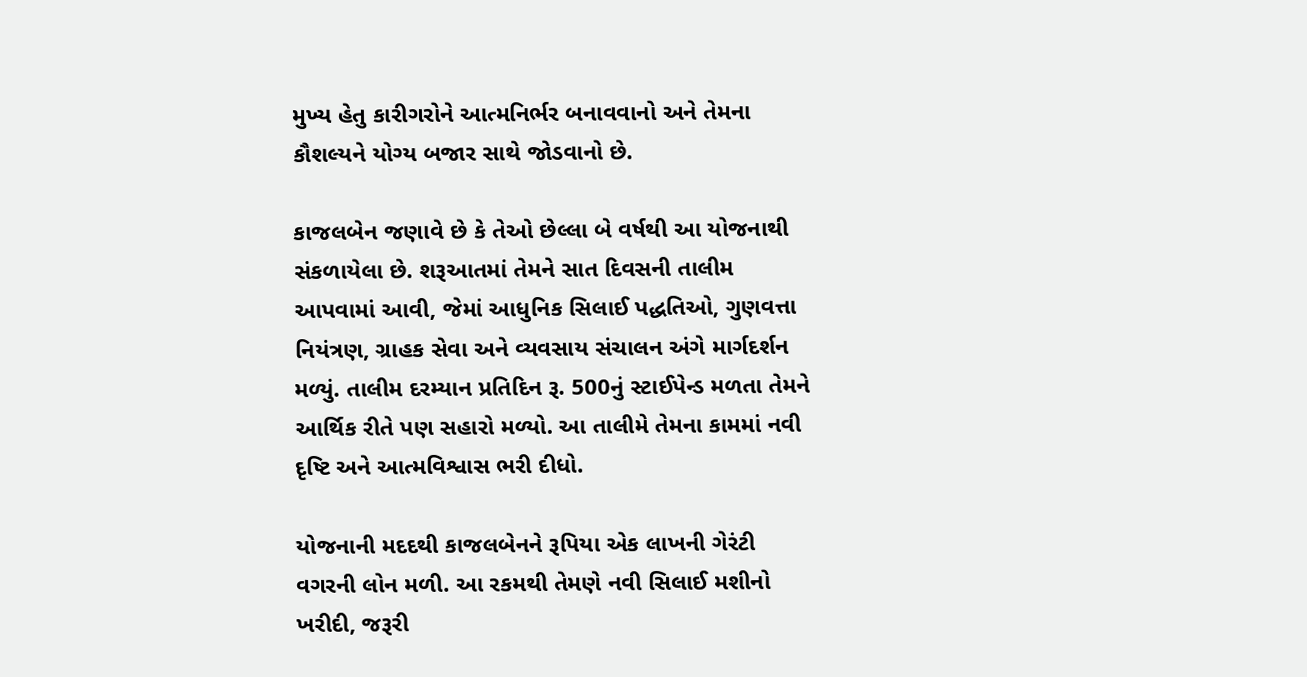મુખ્ય હેતુ કારીગરોને આત્મનિર્ભર બનાવવાનો અને તેમના કૌશલ્યને યોગ્ય બજાર સાથે જોડવાનો છે.

કાજલબેન જણાવે છે કે તેઓ છેલ્લા બે વર્ષથી આ યોજનાથી સંકળાયેલા છે. શરૂઆતમાં તેમને સાત દિવસની તાલીમ આપવામાં આવી, જેમાં આધુનિક સિલાઈ પદ્ધતિઓ, ગુણવત્તા નિયંત્રણ, ગ્રાહક સેવા અને વ્યવસાય સંચાલન અંગે માર્ગદર્શન મળ્યું. તાલીમ દરમ્યાન પ્રતિદિન રૂ. 500નું સ્ટાઈપેન્ડ મળતા તેમને આર્થિક રીતે પણ સહારો મળ્યો. આ તાલીમે તેમના કામમાં નવી દૃષ્ટિ અને આત્મવિશ્વાસ ભરી દીધો.

યોજનાની મદદથી કાજલબેનને રૂપિયા એક લાખની ગેરંટી વગરની લોન મળી. આ રકમથી તેમણે નવી સિલાઈ મશીનો ખરીદી, જરૂરી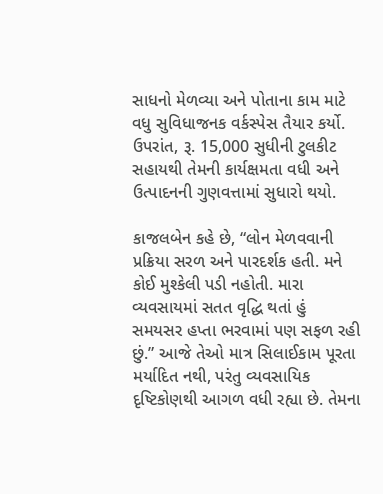સાધનો મેળવ્યા અને પોતાના કામ માટે વધુ સુવિધાજનક વર્કસ્પેસ તૈયાર કર્યો. ઉપરાંત, રૂ. 15,000 સુધીની ટુલકીટ સહાયથી તેમની કાર્યક્ષમતા વધી અને ઉત્પાદનની ગુણવત્તામાં સુધારો થયો.

કાજલબેન કહે છે, “લોન મેળવવાની પ્રક્રિયા સરળ અને પારદર્શક હતી. મને કોઈ મુશ્કેલી પડી નહોતી. મારા વ્યવસાયમાં સતત વૃદ્ધિ થતાં હું સમયસર હપ્તા ભરવામાં પણ સફળ રહી છું.” આજે તેઓ માત્ર સિલાઈકામ પૂરતા મર્યાદિત નથી, પરંતુ વ્યવસાયિક દૃષ્ટિકોણથી આગળ વધી રહ્યા છે. તેમના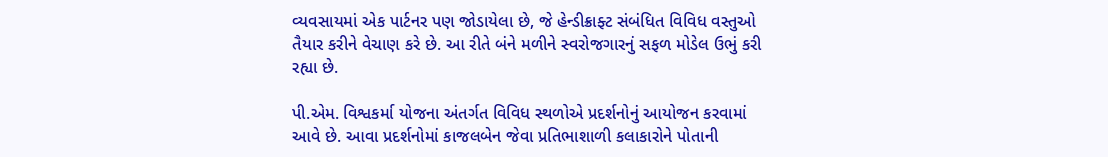વ્યવસાયમાં એક પાર્ટનર પણ જોડાયેલા છે, જે હેન્ડીક્રાફ્ટ સંબંધિત વિવિધ વસ્તુઓ તૈયાર કરીને વેચાણ કરે છે. આ રીતે બંને મળીને સ્વરોજગારનું સફળ મોડેલ ઉભું કરી રહ્યા છે.

પી.એમ. વિશ્વકર્મા યોજના અંતર્ગત વિવિધ સ્થળોએ પ્રદર્શનોનું આયોજન કરવામાં આવે છે. આવા પ્રદર્શનોમાં કાજલબેન જેવા પ્રતિભાશાળી કલાકારોને પોતાની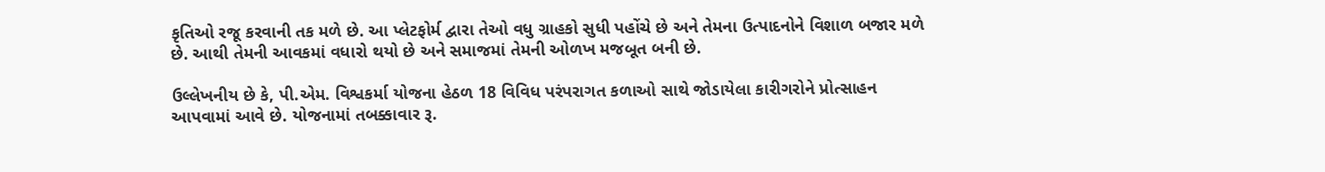કૃતિઓ રજૂ કરવાની તક મળે છે. આ પ્લેટફોર્મ દ્વારા તેઓ વધુ ગ્રાહકો સુધી પહોંચે છે અને તેમના ઉત્પાદનોને વિશાળ બજાર મળે છે. આથી તેમની આવકમાં વધારો થયો છે અને સમાજમાં તેમની ઓળખ મજબૂત બની છે.

ઉલ્લેખનીય છે કે, પી.એમ. વિશ્વકર્મા યોજના હેઠળ 18 વિવિધ પરંપરાગત કળાઓ સાથે જોડાયેલા કારીગરોને પ્રોત્સાહન આપવામાં આવે છે. યોજનામાં તબક્કાવાર રૂ.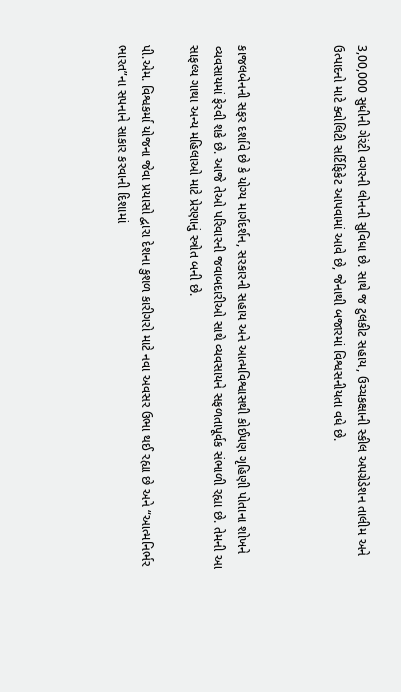3,00,000 સુધીની ગેરંટી વગરની લોનની સુવિધા છે. સાથે જ ટુલકીટ સહાય, ઉચ્ચકક્ષાની સ્કીલ અપગ્રેડેશન તાલીમ અને ઉત્પાદનો માટે ક્વોલિટી સર્ટિફિકેટ આપવામાં આવે છે, જેનાથી બજારમાં વિશ્વસનીયતા વધે છે.



કાજલબેનની સફર દર્શાવે છે કે યોગ્ય માર્ગદર્શન, સરકારની સહાય અને આત્મવિશ્વાસથી કોઈપણ ગૃહિણી પોતાના શોખને વ્યવસાયમાં ફેરવી શકે છે. આજે તેઓ પરિવારની જવાબદારીઓ સાથે વ્યવસાયને સફળતાપૂર્વક સંભાળી રહ્યા છે. તેમની આ સાફલ્ય ગાથા અન્ય મહિલાઓ માટે પ્રેરણાનું સ્ત્રોત બની છે.

પી.એમ. વિશ્વકર્મા યોજના જેવા પ્રયાસો દ્વારા દેશના કુશળ કારીગરો માટે નવા અવસર ઉભા થઈ રહ્યા છે અને “આત્મનિર્ભર ભારત”ના સપનાને સાકાર કરવાની દિશામાં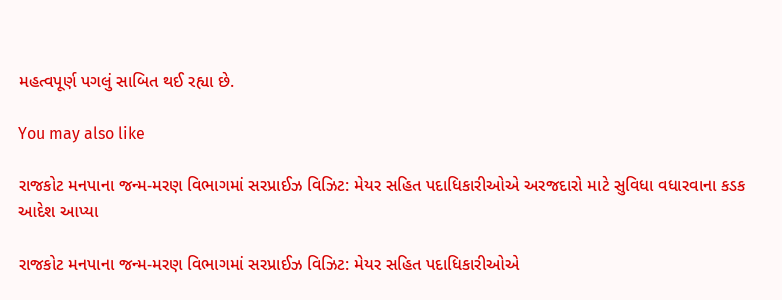મહત્વપૂર્ણ પગલું સાબિત થઈ રહ્યા છે.

You may also like

રાજકોટ મનપાના જન્મ-મરણ વિભાગમાં સરપ્રાઈઝ વિઝિટ: મેયર સહિત પદાધિકારીઓએ અરજદારો માટે સુવિધા વધારવાના કડક આદેશ આપ્યા

રાજકોટ મનપાના જન્મ-મરણ વિભાગમાં સરપ્રાઈઝ વિઝિટ: મેયર સહિત પદાધિકારીઓએ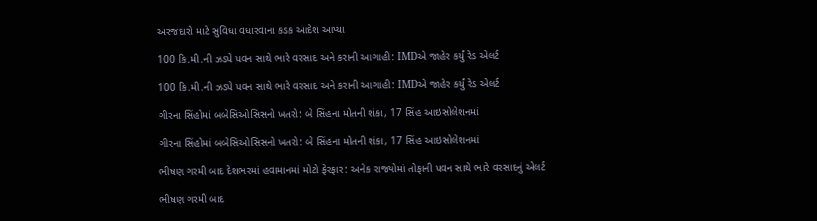અરજદારો માટે સુવિધા વધારવાના કડક આદેશ આપ્યા

100 કિ.મી.ની ઝડપે પવન સાથે ભારે વરસાદ અને કરાની આગાહી: IMDએ જાહેર કર્યું રેડ એલર્ટ

100 કિ.મી.ની ઝડપે પવન સાથે ભારે વરસાદ અને કરાની આગાહી: IMDએ જાહેર કર્યું રેડ એલર્ટ

ગીરના સિંહોમાં બબેસિઓસિસનો ખતરો: બે સિંહના મોતની શંકા, 17 સિંહ આઇસોલેશનમાં

ગીરના સિંહોમાં બબેસિઓસિસનો ખતરો: બે સિંહના મોતની શંકા, 17 સિંહ આઇસોલેશનમાં

ભીષણ ગરમી બાદ દેશભરમાં હવામાનમાં મોટો ફેરફાર: અનેક રાજ્યોમાં તોફાની પવન સાથે ભારે વરસાદનું એલર્ટ

ભીષણ ગરમી બાદ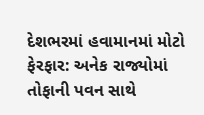દેશભરમાં હવામાનમાં મોટો ફેરફાર: અનેક રાજ્યોમાં તોફાની પવન સાથે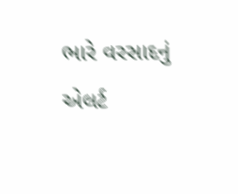ભારે વરસાદનું એલર્ટ